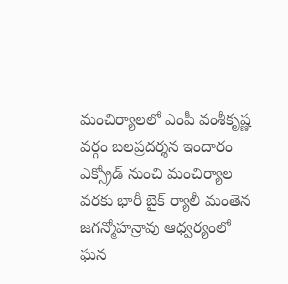మంచిర్యాలలో ఎంపీ వంశీకృష్ణ వర్గం బలప్రదర్శన ఇందారం ఎక్స్రోడ్ నుంచి మంచిర్యాల వరకు భారీ బైక్ ర్యాలీ మంతెన జగన్మోహన్రావు ఆధ్వర్యంలో ఘన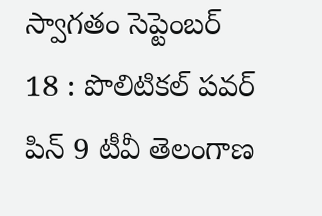స్వాగతం సెప్టెంబర్ 18 : పొలిటికల్ పవర్ పిన్ 9 టీవీ తెలంగాణ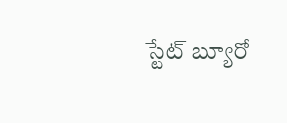స్టేట్ బ్యూరో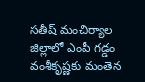సతీష్ మంచిర్యాల జిల్లాలో ఎంపీ గడ్డం వంశీకృష్ణకు మంతెన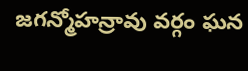జగన్మోహన్రావు వర్గం ఘన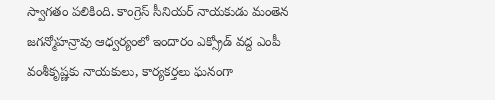స్వాగతం పలికింది. కాంగ్రెస్ సీనియర్ నాయకుడు మంతెన జగన్మోహన్రావు ఆధ్వర్యంలో ఇందారం ఎక్స్రోడ్ వద్ద ఎంపీ వంశీకృష్ణకు నాయకులు, కార్యకర్తలు ఘనంగా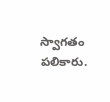స్వాగతం పలికారు.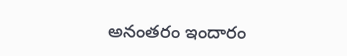అనంతరం ఇందారం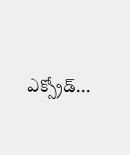ఎక్స్రోడ్...